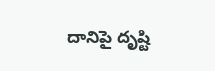దానిపై దృష్టి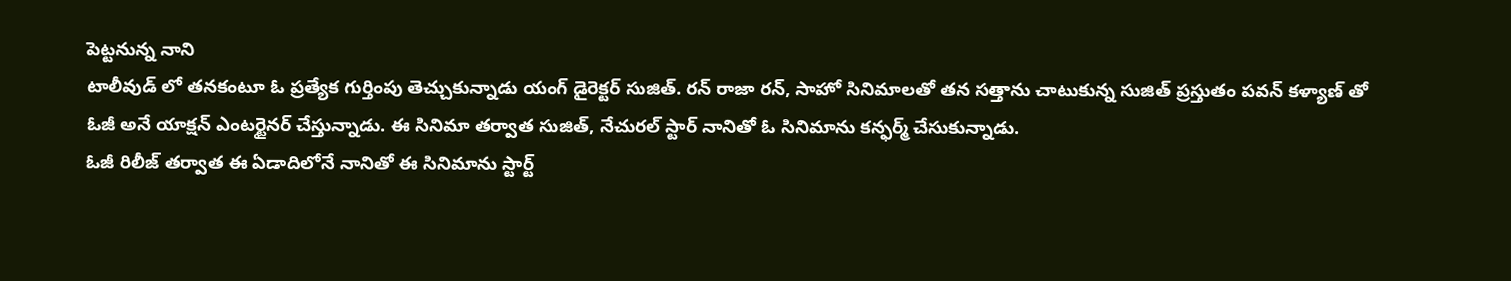పెట్టనున్న నాని
టాలీవుడ్ లో తనకంటూ ఓ ప్రత్యేక గుర్తింపు తెచ్చుకున్నాడు యంగ్ డైరెక్టర్ సుజిత్. రన్ రాజా రన్, సాహో సినిమాలతో తన సత్తాను చాటుకున్న సుజిత్ ప్రస్తుతం పవన్ కళ్యాణ్ తో ఓజీ అనే యాక్షన్ ఎంటర్టైనర్ చేస్తున్నాడు. ఈ సినిమా తర్వాత సుజిత్, నేచురల్ స్టార్ నానితో ఓ సినిమాను కన్ఫర్మ్ చేసుకున్నాడు.
ఓజీ రిలీజ్ తర్వాత ఈ ఏడాదిలోనే నానితో ఈ సినిమాను స్టార్ట్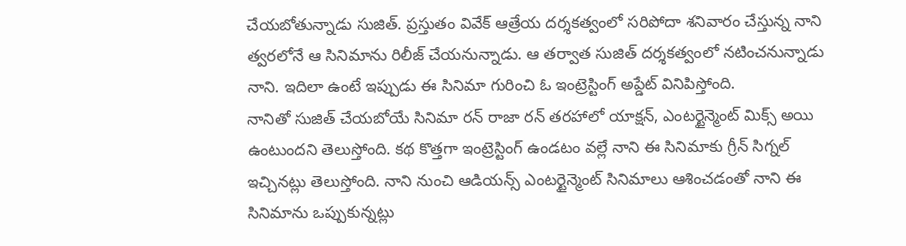చేయబోతున్నాడు సుజిత్. ప్రస్తుతం వివేక్ ఆత్రేయ దర్శకత్వంలో సరిపోదా శనివారం చేస్తున్న నాని త్వరలోనే ఆ సినిమాను రిలీజ్ చేయనున్నాడు. ఆ తర్వాత సుజిత్ దర్శకత్వంలో నటించనున్నాడు నాని. ఇదిలా ఉంటే ఇప్పుడు ఈ సినిమా గురించి ఓ ఇంట్రెస్టింగ్ అప్డేట్ వినిపిస్తోంది.
నానితో సుజిత్ చేయబోయే సినిమా రన్ రాజా రన్ తరహాలో యాక్షన్, ఎంటర్టైన్మెంట్ మిక్స్ అయి ఉంటుందని తెలుస్తోంది. కథ కొత్తగా ఇంట్రెస్టింగ్ ఉండటం వల్లే నాని ఈ సినిమాకు గ్రీన్ సిగ్నల్ ఇచ్చినట్లు తెలుస్తోంది. నాని నుంచి ఆడియన్స్ ఎంటర్టైన్మెంట్ సినిమాలు ఆశించడంతో నాని ఈ సినిమాను ఒప్పుకున్నట్లు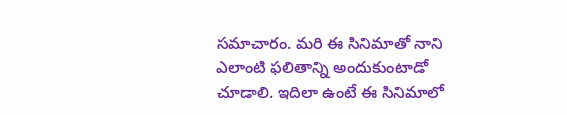సమాచారం. మరి ఈ సినిమాతో నాని ఎలాంటి ఫలితాన్ని అందుకుంటాడో చూడాలి. ఇదిలా ఉంటే ఈ సినిమాలో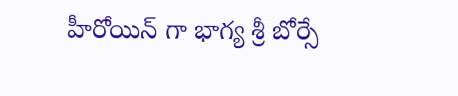హీరోయిన్ గా భాగ్య శ్రీ బోర్సే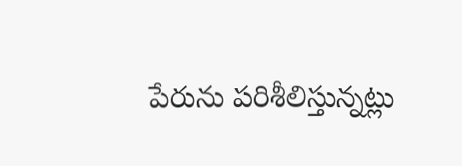పేరును పరిశీలిస్తున్నట్లు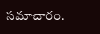సమాచారం.